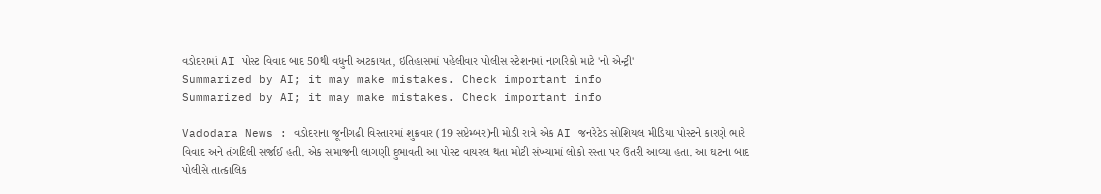વડોદરામાં AI પોસ્ટ વિવાદ બાદ 50થી વધુની અટકાયત, ઇતિહાસમાં પહેલીવાર પોલીસ સ્ટેશનમાં નાગરિકો માટે 'નો એન્ટ્રી'
Summarized by AI; it may make mistakes. Check important info
Summarized by AI; it may make mistakes. Check important info

Vadodara News : વડોદરાના જૂનીગઢી વિસ્તારમાં શુક્રવાર (19 સપ્ટેમ્બર)ની મોડી રાત્રે એક AI જનરેટેડ સોશિયલ મીડિયા પોસ્ટને કારણે ભારે વિવાદ અને તંગદિલી સર્જાઈ હતી. એક સમાજની લાગણી દુભાવતી આ પોસ્ટ વાયરલ થતા મોટી સંખ્યામાં લોકો રસ્તા પર ઉતરી આવ્યા હતા. આ ઘટના બાદ પોલીસે તાત્કાલિક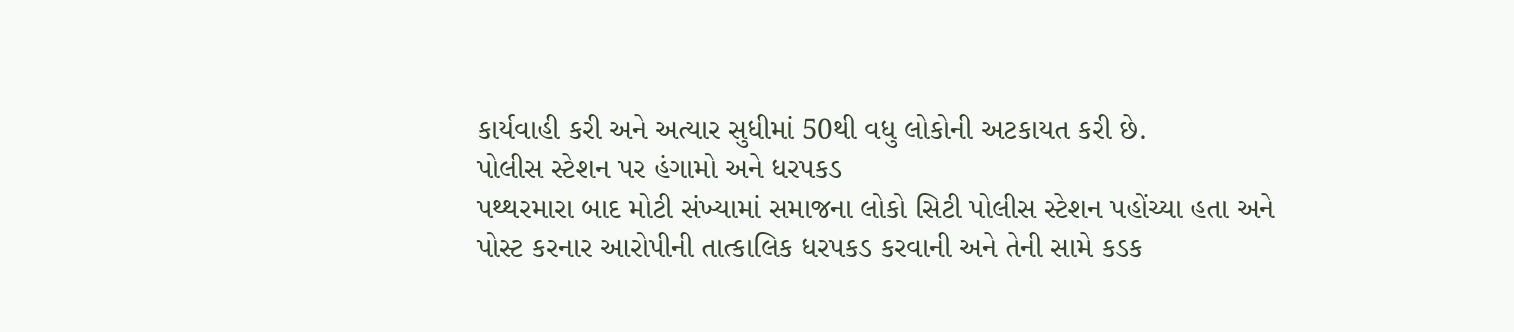કાર્યવાહી કરી અને અત્યાર સુધીમાં 50થી વધુ લોકોની અટકાયત કરી છે.
પોલીસ સ્ટેશન પર હંગામો અને ધરપકડ
પથ્થરમારા બાદ મોટી સંખ્યામાં સમાજના લોકો સિટી પોલીસ સ્ટેશન પહોંચ્યા હતા અને પોસ્ટ કરનાર આરોપીની તાત્કાલિક ધરપકડ કરવાની અને તેની સામે કડક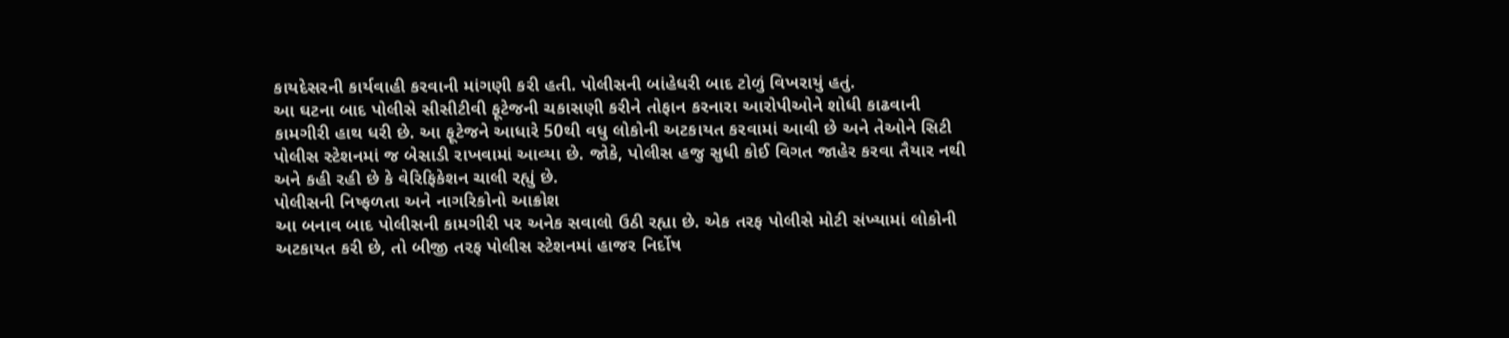કાયદેસરની કાર્યવાહી કરવાની માંગણી કરી હતી. પોલીસની બાંહેધરી બાદ ટોળું વિખરાયું હતું.
આ ઘટના બાદ પોલીસે સીસીટીવી ફૂટેજની ચકાસણી કરીને તોફાન કરનારા આરોપીઓને શોધી કાઢવાની કામગીરી હાથ ધરી છે. આ ફૂટેજને આધારે 50થી વધુ લોકોની અટકાયત કરવામાં આવી છે અને તેઓને સિટી પોલીસ સ્ટેશનમાં જ બેસાડી રાખવામાં આવ્યા છે. જોકે, પોલીસ હજુ સુધી કોઈ વિગત જાહેર કરવા તૈયાર નથી અને કહી રહી છે કે વેરિફિકેશન ચાલી રહ્યું છે.
પોલીસની નિષ્ફળતા અને નાગરિકોનો આક્રોશ
આ બનાવ બાદ પોલીસની કામગીરી પર અનેક સવાલો ઉઠી રહ્યા છે. એક તરફ પોલીસે મોટી સંખ્યામાં લોકોની અટકાયત કરી છે, તો બીજી તરફ પોલીસ સ્ટેશનમાં હાજર નિર્દોષ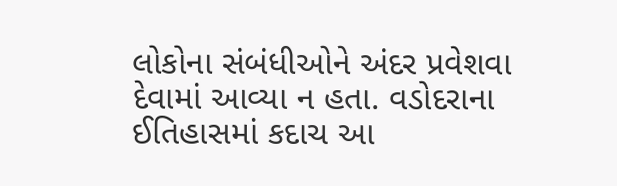લોકોના સંબંધીઓને અંદર પ્રવેશવા દેવામાં આવ્યા ન હતા. વડોદરાના ઈતિહાસમાં કદાચ આ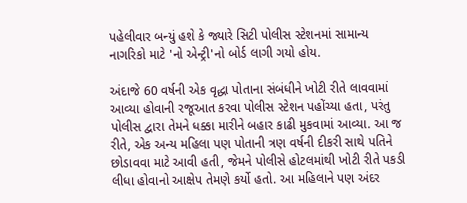પહેલીવાર બન્યું હશે કે જ્યારે સિટી પોલીસ સ્ટેશનમાં સામાન્ય નાગરિકો માટે 'નો એન્ટ્રી'નો બોર્ડ લાગી ગયો હોય.

અંદાજે 60 વર્ષની એક વૃદ્ધા પોતાના સંબંધીને ખોટી રીતે લાવવામાં આવ્યા હોવાની રજૂઆત કરવા પોલીસ સ્ટેશન પહોંચ્યા હતા, પરંતુ પોલીસ દ્વારા તેમને ધક્કા મારીને બહાર કાઢી મુકવામાં આવ્યા. આ જ રીતે, એક અન્ય મહિલા પણ પોતાની ત્રણ વર્ષની દીકરી સાથે પતિને છોડાવવા માટે આવી હતી, જેમને પોલીસે હોટલમાંથી ખોટી રીતે પકડી લીધા હોવાનો આક્ષેપ તેમણે કર્યો હતો. આ મહિલાને પણ અંદર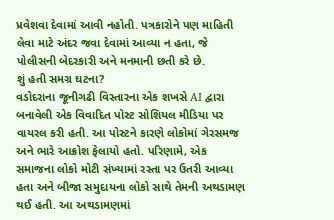પ્રવેશવા દેવામાં આવી નહોતી. પત્રકારોને પણ માહિતી લેવા માટે અંદર જવા દેવામાં આવ્યા ન હતા, જે પોલીસની બેદરકારી અને મનમાની છતી કરે છે.
શું હતી સમગ્ર ઘટના?
વડોદરાના જૂનીગઢી વિસ્તારના એક શખસે AI દ્વારા બનાવેલી એક વિવાદિત પોસ્ટ સોશિયલ મીડિયા પર વાયરલ કરી હતી. આ પોસ્ટને કારણે લોકોમાં ગેરસમજ અને ભારે આક્રોશ ફેલાયો હતો. પરિણામે, એક સમાજના લોકો મોટી સંખ્યામાં રસ્તા પર ઉતરી આવ્યા હતા અને બીજા સમુદાયના લોકો સાથે તેમની અથડામણ થઈ હતી. આ અથડામણમાં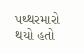પથ્થરમારો થયો હતો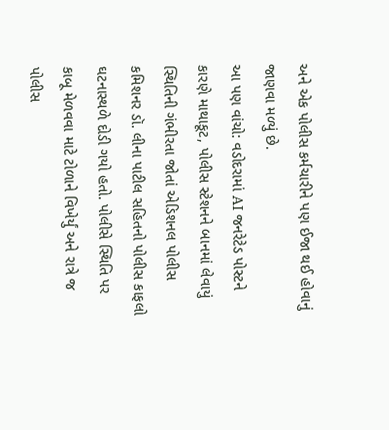અને એક પોલીસ કર્મચારીને પણ ઈજા થઈ હોવાનું જાણવા મળ્યું છે.
આ પણ વાંચો: વડોદરામાં AI જનરેટેડ પોસ્ટને કારણે માથાકૂટ, પોલીસ સ્ટેશનને બાનમાં લેવાયું
સ્થિતિની ગંભીરતા જોતાં એડિશનલ પોલીસ કમિશનર ડૉ. લીના પાટીલ સહિતનો પોલીસ કાફલો ઘટનાસ્થળે દોડી ગયો હતો. પોલીસે સ્થિતિ પર કાબૂ મેળવવા માટે ટોળાને વિખેર્યું અને રાત્રે જ પોલીસ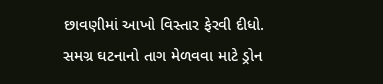છાવણીમાં આખો વિસ્તાર ફેરવી દીધો. સમગ્ર ઘટનાનો તાગ મેળવવા માટે ડ્રોન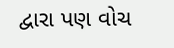દ્વારા પણ વોચ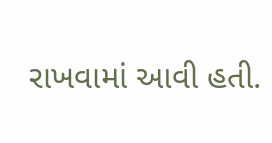રાખવામાં આવી હતી.